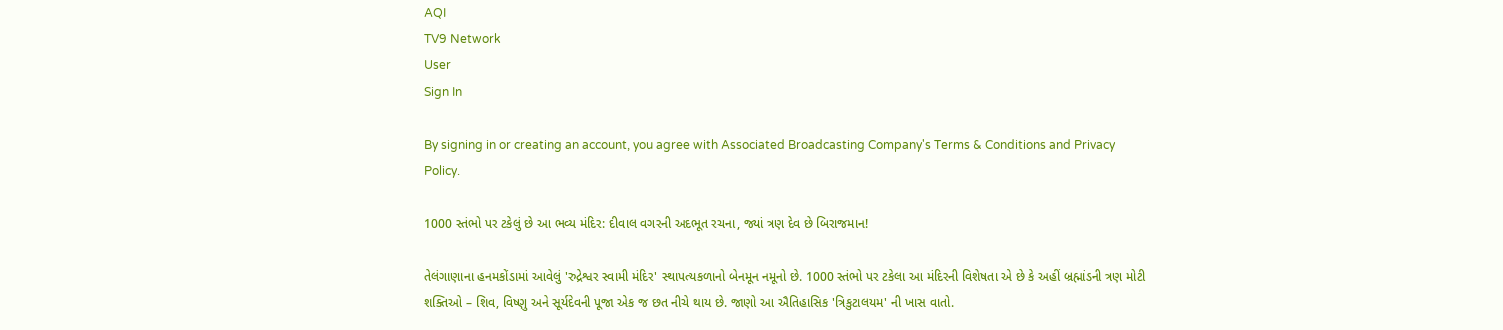AQI
TV9 Network
User
Sign In

By signing in or creating an account, you agree with Associated Broadcasting Company's Terms & Conditions and Privacy Policy.

1000 સ્તંભો પર ટકેલું છે આ ભવ્ય મંદિર: દીવાલ વગરની અદભૂત રચના, જ્યાં ત્રણ દેવ છે બિરાજમાન!

તેલંગાણાના હનમકોંડામાં આવેલું 'રુદ્રેશ્વર સ્વામી મંદિર' સ્થાપત્યકળાનો બેનમૂન નમૂનો છે. 1000 સ્તંભો પર ટકેલા આ મંદિરની વિશેષતા એ છે કે અહીં બ્રહ્માંડની ત્રણ મોટી શક્તિઓ – શિવ, વિષ્ણુ અને સૂર્યદેવની પૂજા એક જ છત નીચે થાય છે. જાણો આ ઐતિહાસિક 'ત્રિકુટાલયમ' ની ખાસ વાતો.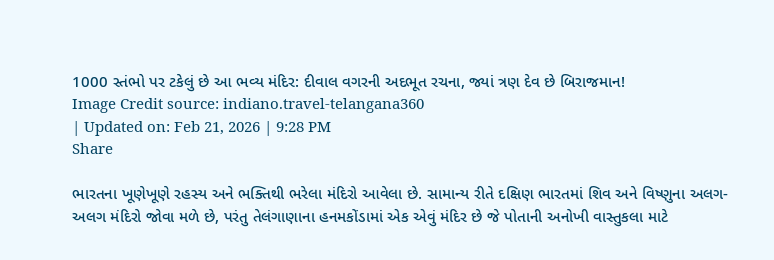1000 સ્તંભો પર ટકેલું છે આ ભવ્ય મંદિર: દીવાલ વગરની અદભૂત રચના, જ્યાં ત્રણ દેવ છે બિરાજમાન!
Image Credit source: indiano.travel-telangana360
| Updated on: Feb 21, 2026 | 9:28 PM
Share

ભારતના ખૂણેખૂણે રહસ્ય અને ભક્તિથી ભરેલા મંદિરો આવેલા છે. સામાન્ય રીતે દક્ષિણ ભારતમાં શિવ અને વિષ્ણુના અલગ-અલગ મંદિરો જોવા મળે છે, પરંતુ તેલંગાણાના હનમકોંડામાં એક એવું મંદિર છે જે પોતાની અનોખી વાસ્તુકલા માટે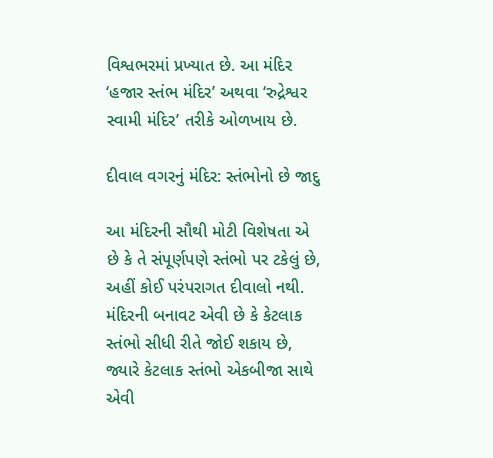વિશ્વભરમાં પ્રખ્યાત છે. આ મંદિર ‘હજાર સ્તંભ મંદિર’ અથવા ‘રુદ્રેશ્વર સ્વામી મંદિર’ તરીકે ઓળખાય છે.

દીવાલ વગરનું મંદિર: સ્તંભોનો છે જાદુ

આ મંદિરની સૌથી મોટી વિશેષતા એ છે કે તે સંપૂર્ણપણે સ્તંભો પર ટકેલું છે, અહીં કોઈ પરંપરાગત દીવાલો નથી. મંદિરની બનાવટ એવી છે કે કેટલાક સ્તંભો સીધી રીતે જોઈ શકાય છે, જ્યારે કેટલાક સ્તંભો એકબીજા સાથે એવી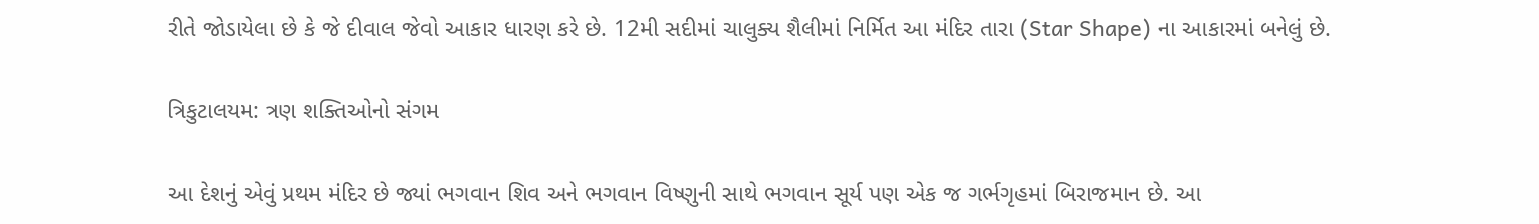રીતે જોડાયેલા છે કે જે દીવાલ જેવો આકાર ધારણ કરે છે. 12મી સદીમાં ચાલુક્ય શૈલીમાં નિર્મિત આ મંદિર તારા (Star Shape) ના આકારમાં બનેલું છે.

ત્રિકુટાલયમ: ત્રણ શક્તિઓનો સંગમ

આ દેશનું એવું પ્રથમ મંદિર છે જ્યાં ભગવાન શિવ અને ભગવાન વિષ્ણુની સાથે ભગવાન સૂર્ય પણ એક જ ગર્ભગૃહમાં બિરાજમાન છે. આ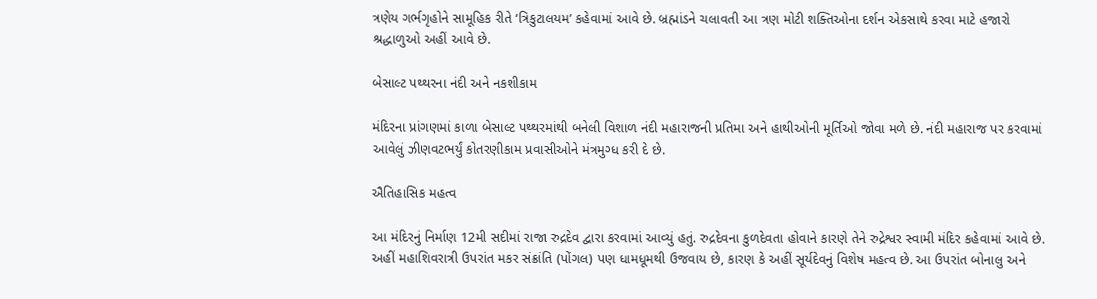ત્રણેય ગર્ભગૃહોને સામૂહિક રીતે ‘ત્રિકુટાલયમ’ કહેવામાં આવે છે. બ્રહ્માંડને ચલાવતી આ ત્રણ મોટી શક્તિઓના દર્શન એકસાથે કરવા માટે હજારો શ્રદ્ધાળુઓ અહીં આવે છે.

બેસાલ્ટ પથ્થરના નંદી અને નકશીકામ

મંદિરના પ્રાંગણમાં કાળા બેસાલ્ટ પથ્થરમાંથી બનેલી વિશાળ નંદી મહારાજની પ્રતિમા અને હાથીઓની મૂર્તિઓ જોવા મળે છે. નંદી મહારાજ પર કરવામાં આવેલું ઝીણવટભર્યું કોતરણીકામ પ્રવાસીઓને મંત્રમુગ્ધ કરી દે છે.

ઐતિહાસિક મહત્વ

આ મંદિરનું નિર્માણ 12મી સદીમાં રાજા રુદ્રદેવ દ્વારા કરવામાં આવ્યું હતું. રુદ્રદેવના કુળદેવતા હોવાને કારણે તેને રુદ્રેશ્વર સ્વામી મંદિર કહેવામાં આવે છે. અહીં મહાશિવરાત્રી ઉપરાંત મકર સંક્રાંતિ (પોંગલ) પણ ધામધૂમથી ઉજવાય છે, કારણ કે અહીં સૂર્યદેવનું વિશેષ મહત્વ છે. આ ઉપરાંત બોનાલુ અને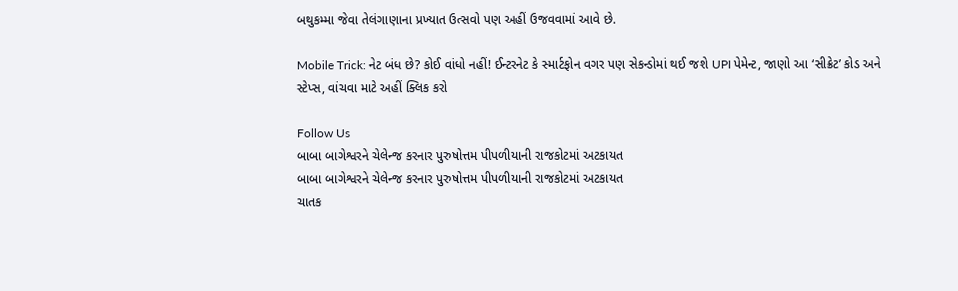બથુકમ્મા જેવા તેલંગાણાના પ્રખ્યાત ઉત્સવો પણ અહીં ઉજવવામાં આવે છે.

Mobile Trick: નેટ બંધ છે? કોઈ વાંધો નહીં! ઈન્ટરનેટ કે સ્માર્ટફોન વગર પણ સેકન્ડોમાં થઈ જશે UPI પેમેન્ટ, જાણો આ ‘સીક્રેટ’ કોડ અને સ્ટેપ્સ, વાંચવા માટે અહીં ક્લિક કરો

Follow Us
બાબા બાગેશ્વરને ચેલેન્જ કરનાર પુરુષોત્તમ પીપળીયાની રાજકોટમાં અટકાયત
બાબા બાગેશ્વરને ચેલેન્જ કરનાર પુરુષોત્તમ પીપળીયાની રાજકોટમાં અટકાયત
ચાતક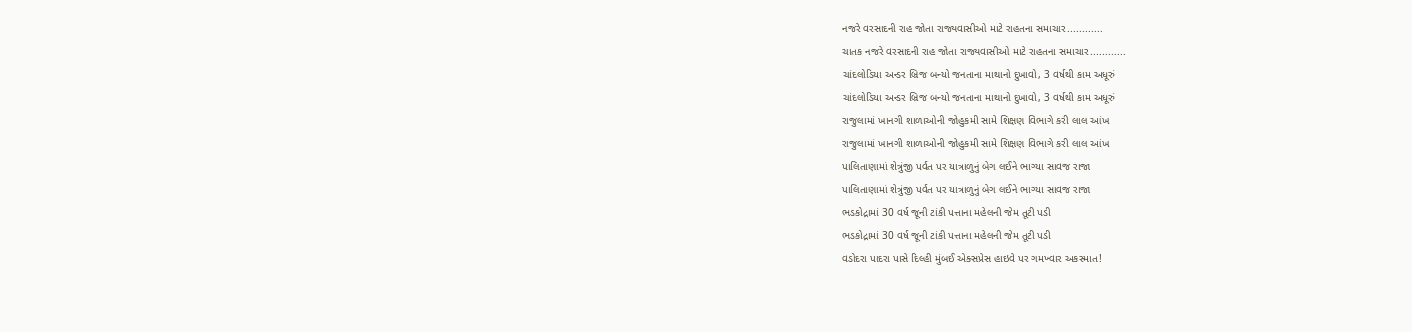નજરે વરસાદની રાહ જોતા રાજ્યવાસીઓ માટે રાહતના સમાચાર............
ચાતક નજરે વરસાદની રાહ જોતા રાજ્યવાસીઓ માટે રાહતના સમાચાર............
ચાંદલોડિયા અન્ડર બ્રિજ બન્યો જનતાના માથાનો દુખાવો, 3 વર્ષથી કામ અધૂરું
ચાંદલોડિયા અન્ડર બ્રિજ બન્યો જનતાના માથાનો દુખાવો, 3 વર્ષથી કામ અધૂરું
રાજુલામાં ખાનગી શાળાઓની જોહુકમી સામે શિક્ષણ વિભાગે કરી લાલ આંખ
રાજુલામાં ખાનગી શાળાઓની જોહુકમી સામે શિક્ષણ વિભાગે કરી લાલ આંખ
પાલિતાણામાં શેત્રુંજી પર્વત પર યાત્રાળુનું બેગ લઈને ભાગ્યા સાવજ રાજા
પાલિતાણામાં શેત્રુંજી પર્વત પર યાત્રાળુનું બેગ લઈને ભાગ્યા સાવજ રાજા
ભડકોદ્રામાં 30 વર્ષ જૂની ટાંકી પત્તાના મહેલની જેમ તૂટી પડી
ભડકોદ્રામાં 30 વર્ષ જૂની ટાંકી પત્તાના મહેલની જેમ તૂટી પડી
વડોદરા પાદરા પાસે દિલ્હી મુંબઈ એક્સપ્રેસ હાઇવે પર ગમખ્વાર અકસ્માત!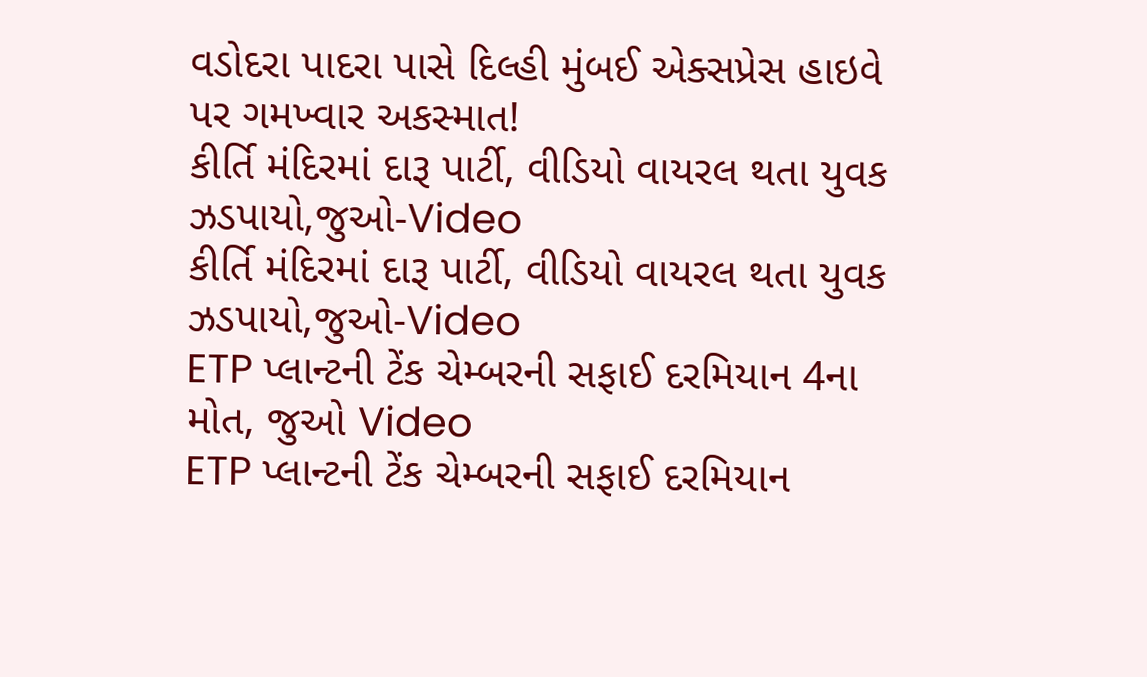વડોદરા પાદરા પાસે દિલ્હી મુંબઈ એક્સપ્રેસ હાઇવે પર ગમખ્વાર અકસ્માત!
કીર્તિ મંદિરમાં દારૂ પાર્ટી, વીડિયો વાયરલ થતા યુવક ઝડપાયો,જુઓ-Video
કીર્તિ મંદિરમાં દારૂ પાર્ટી, વીડિયો વાયરલ થતા યુવક ઝડપાયો,જુઓ-Video
ETP પ્લાન્ટની ટેંક ચેમ્બરની સફાઈ દરમિયાન 4ના મોત, જુઓ Video
ETP પ્લાન્ટની ટેંક ચેમ્બરની સફાઈ દરમિયાન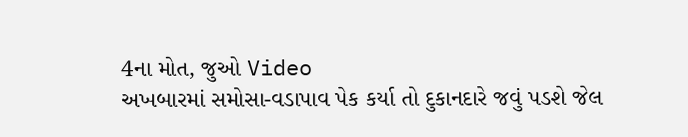4ના મોત, જુઓ Video
અખબારમાં સમોસા-વડાપાવ પેક કર્યા તો દુકાનદારે જવું પડશે જેલ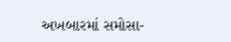અખબારમાં સમોસા-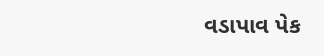વડાપાવ પેક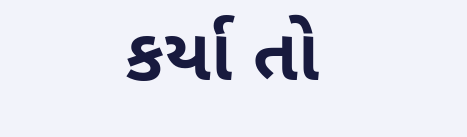કર્યા તો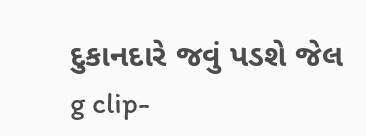દુકાનદારે જવું પડશે જેલ
g clip-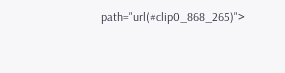path="url(#clip0_868_265)">